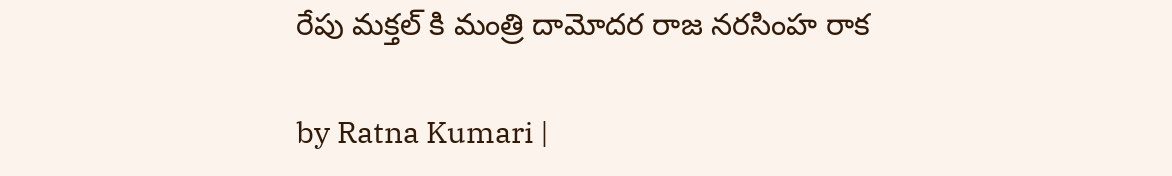రేపు మ‌క్త‌ల్ కి మంత్రి దామోద‌ర రాజ న‌ర‌సింహ రాక

by Ratna Kumari |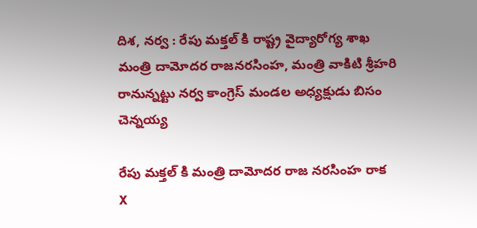దిశ‌, న‌ర్వ : రేపు మ‌క్త‌ల్ కి రాష్ట్ర‌ వైద్యారోగ్య శాఖ మంత్రి దామోద‌ర రాజ‌న‌ర‌సింహ, మంత్రి వాకిటి శ్రీహ‌రి రానున్న‌ట్టు న‌ర్వ కాంగ్రెస్ మండ‌ల అధ్య‌క్షుడు బిసం చెన్న‌య్య

రేపు మ‌క్త‌ల్ కి మంత్రి దామోద‌ర రాజ న‌ర‌సింహ రాక
X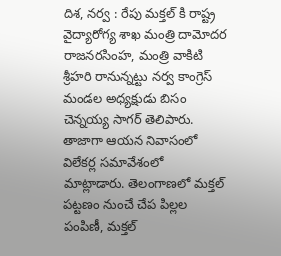దిశ‌, న‌ర్వ : రేపు మ‌క్త‌ల్ కి రాష్ట్ర‌ వైద్యారోగ్య శాఖ మంత్రి దామోద‌ర రాజ‌న‌ర‌సింహ, మంత్రి వాకిటి శ్రీహ‌రి రానున్న‌ట్టు న‌ర్వ కాంగ్రెస్ మండ‌ల అధ్య‌క్షుడు బిసం చెన్న‌య్య సాగ‌ర్ తెలిపారు. తాజాగా ఆయ‌న నివాసంలో విలేక‌ర్ల స‌మావేశంలో మాట్లాడారు. తెలంగాణ‌లో మ‌క్త‌ల్ ప‌ట్ట‌ణం నుంచే చేప పిల్ల‌ల పంపిణీ, మ‌క్త‌ల్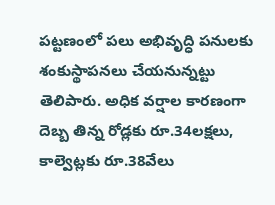ప‌ట్ట‌ణంలో ప‌లు అభివృద్ధి ప‌నుల‌కు శంకుస్థాప‌నలు చేయ‌నున్న‌ట్టు తెలిపారు. అధిక వ‌ర్షాల కార‌ణంగా దెబ్బ తిన్న రోడ్ల‌కు రూ.34ల‌క్ష‌లు, కాల్వెట్ల‌కు రూ.38వేలు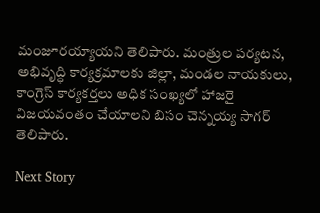మంజూర‌య్యాయ‌ని తెలిపారు. మంత్రుల ప‌ర్య‌ట‌న‌, అభివృద్ధి కార్య‌క్ర‌మాల‌కు జిల్లా, మండ‌ల నాయ‌కులు, కాంగ్రెస్ కార్య‌క‌ర్త‌లు అధిక సంఖ్య‌లో హాజ‌రై విజ‌య‌వంతం చేయాల‌ని బిసం చెన్న‌య్య సాగ‌ర్ తెలిపారు.

Next Story